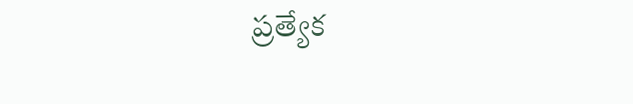ప్రత్యేక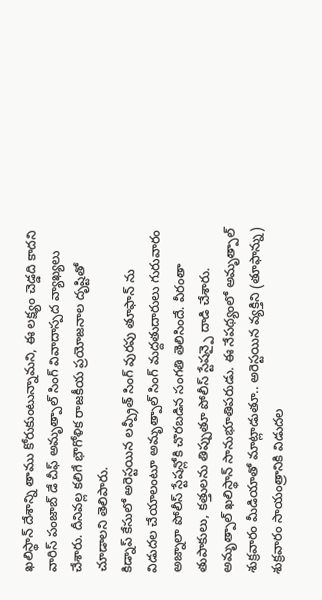ఖలిస్థాన్ దేశాన్ని తాము కోరుకుంటున్నామని, ఈ లక్ష్యం చెడ్డది కాదని వారిస్ పంజాబ్ డే చీఫ్ అమృత్పాల్ సింగ్ వివాదాస్పద వ్యాఖ్యలు చేశారు. దీనివల్ల కలిగే భౌగోళిక రాజకీయ ప్రయోజనాల దృష్టితో చూడాలని తెలిపారు.
కిడ్నాప్ కేసులో అరెస్టయిన లవ్ప్రీత్ సింగ్ వురపు తూఫాన్ ను విడుదల చేయాలంటూ అమృత్పాల్ సింగ్ మద్దతుదారులు గురువారం అజ్నాలా పోలీస్ స్టేషన్లోకి చొరబడిన సంగతి తెలిసిందే. వీరంతా తుపాకులు, కత్తులను తిప్పుతూ పోలీస్ స్టేషన్పై దాడి చేశారు. అమృత్పాల్ ఖలిస్థాన్ సానుభూతిపరుడు. ఈ నేపథ్యంలో అమృత్పాల్ శుక్రవారం మీడియాతో మాట్లాడుతూ.. అరెస్టయిన వ్యక్తిని (తూఫాన్ను) శుక్రవారం సాయంత్రానికి విడుదల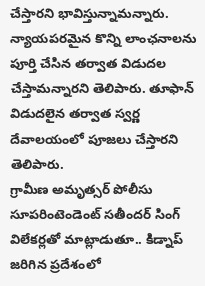చేస్తారని భావిస్తున్నామన్నారు. న్యాయపరమైన కొన్ని లాంఛనాలను పూర్తి చేసిన తర్వాత విడుదల చేస్తామన్నారని తెలిపారు. తూఫాన్ విడుదలైన తర్వాత స్వర్ణ దేవాలయంలో పూజలు చేస్తారని తెలిపారు.
గ్రామీణ అమృత్సర్ పోలీసు సూపరింటెండెంట్ సతీందర్ సింగ్ విలేకర్లతో మాట్లాడుతూ.. కిడ్నాప్ జరిగిన ప్రదేశంలో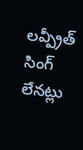లవ్ప్రీత్ సింగ్ లేనట్లు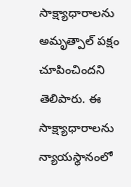సాక్ష్యాధారాలను అమృత్పాల్ పక్షం చూపించిందని తెలిపారు. ఈ సాక్ష్యాధారాలను న్యాయస్థానంలో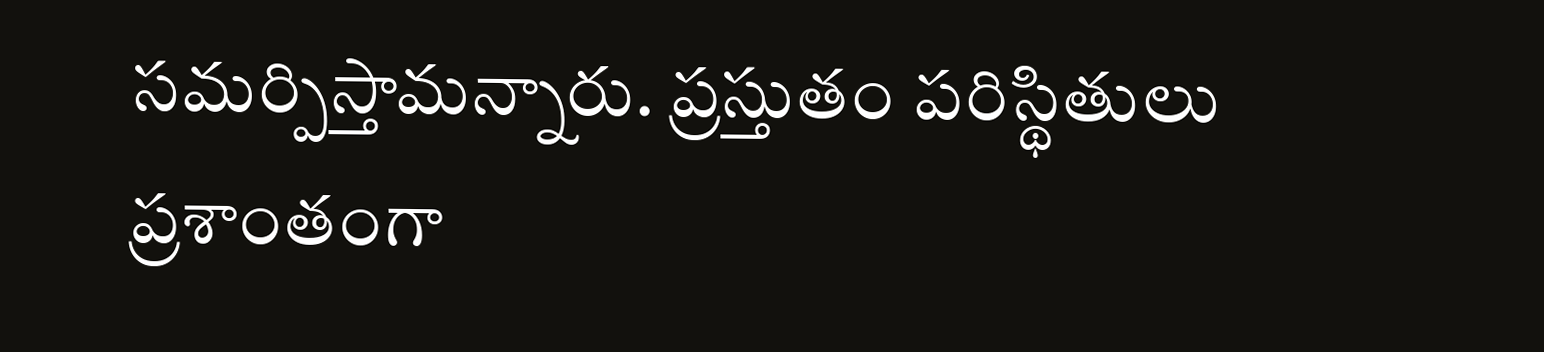సమర్పిస్తామన్నారు. ప్రస్తుతం పరిస్థితులు ప్రశాంతంగా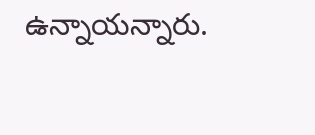ఉన్నాయన్నారు.